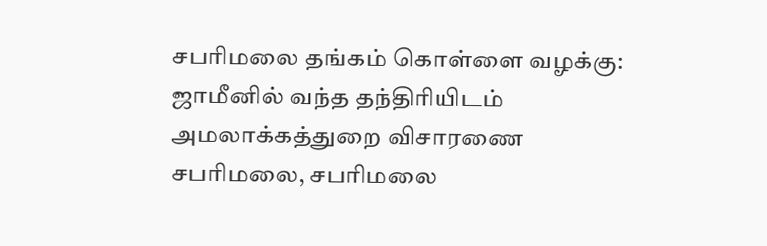சபரிமலை தங்கம் கொள்ளை வழக்கு: ஜாமீனில் வந்த தந்திரியிடம் அமலாக்கத்துறை விசாரணை
சபரிமலை, சபரிமலை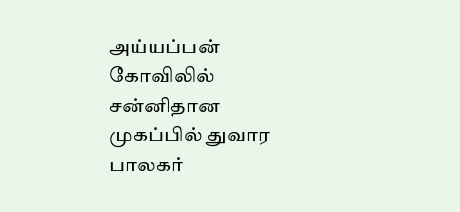அய்யப்பன் கோவிலில் சன்னிதான முகப்பில் துவார பாலகர்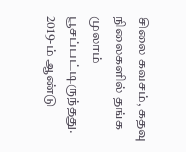சிலை கவசம், கதவு நிலைகளில் தங்க முலாம் பூசப்பட்டிருந்தது. 2019-ம் ஆண்டு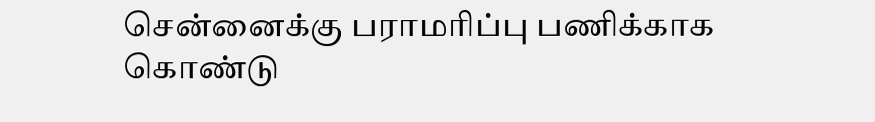சென்னைக்கு பராமரிப்பு பணிக்காக கொண்டு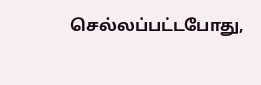செல்லப்பட்டபோது,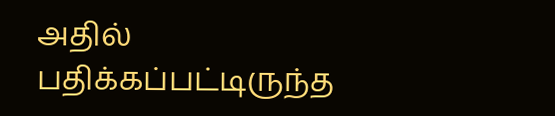அதில் பதிக்கப்பட்டிருந்த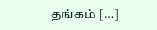தங்கம் […]